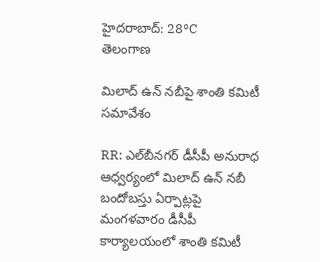హైదరాబాద్: 28°C
తెలంగాణ

మిలాద్‌ ఉన్‌ నబీపై శాంతి కమిటీ సమావేశం

RR: ఎల్‌బీనగర్‌ డీసీపీ అనురాధ ఆధ్వర్యంలో మిలాద్‌ ఉన్‌ నబీ బందోబస్తు ఏర్పాట్లపై మంగళవారం డీసీపీ కార్యాలయంలో శాంతి కమిటీ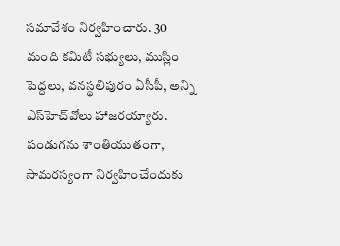సమావేశం నిర్వహించారు. 30 మంది కమిటీ సభ్యులు, ముస్లిం పెద్దలు, వనస్థలిపురం ఏసీపీ, అన్ని ఎస్‌హెచ్‌వోలు హాజరయ్యారు. పండుగను శాంతియుతంగా, సామరస్యంగా నిర్వహించేందుకు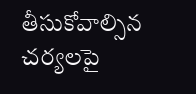తీసుకోవాల్సిన చర్యలపై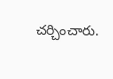చర్చించారు.